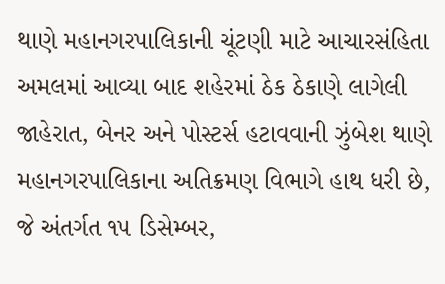થાણે મહાનગરપાલિકાની ચૂંટણી માટે આચારસંહિતા અમલમાં આવ્યા બાદ શહેરમાં ઠેક ઠેકાણે લાગેલી જાહેરાત, બેનર અને પોસ્ટર્સ હટાવવાની ઝુંબેશ થાણે મહાનગરપાલિકાના અતિક્રમણ વિભાગે હાથ ધરી છે, જે અંતર્ગત ૧૫ ડિસેમ્બર,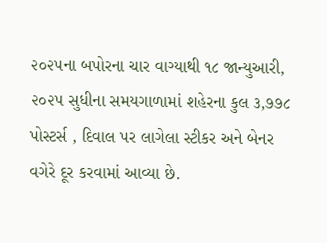૨૦૨૫ના બપોરના ચાર વાગ્યાથી ૧૮ જાન્યુઆરી, ૨૦૨૫ સુધીના સમયગાળામાં શહેરના કુલ ૩,૭૭૮ પોસ્ટર્સ , દિવાલ પર લાગેલા સ્ટીકર અને બેનર વગેરે દૂર કરવામાં આવ્યા છે.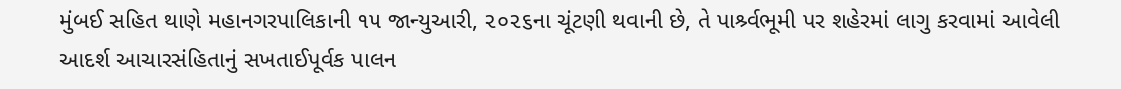મુંબઈ સહિત થાણે મહાનગરપાલિકાની ૧૫ જાન્યુઆરી, ૨૦૨૬ના ચૂંટણી થવાની છે, તે પાર્શ્ર્વભૂમી પર શહેરમાં લાગુ કરવામાં આવેલી આદર્શ આચારસંહિતાનું સખતાઈપૂર્વક પાલન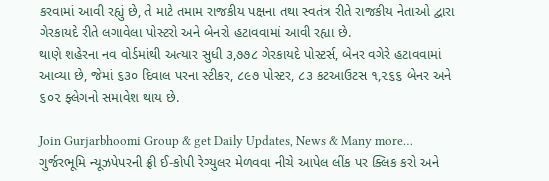કરવામાં આવી રહ્યું છે, તે માટે તમામ રાજકીય પક્ષના તથા સ્વતંત્ર રીતે રાજકીય નેતાઓ દ્વારા ગેરકાયદે રીતે લગાવેલા પોસ્ટરો અને બેનરો હટાવવામાં આવી રહ્યા છે.
થાણે શહેરના નવ વોર્ડમાંથી અત્યાર સુધી ૩,૭૭૮ ગેરકાયદે પોસ્ટર્સ, બેનર વગેરે હટાવવામાં આવ્યા છે, જેમાં ૬૩૦ દિવાલ પરના સ્ટીકર, ૮૯૭ પોસ્ટર, ૮૩ કટઆઉટસ ૧,૨૬૬ બેનર અને ૬૦૨ ફ્લેગનો સમાવેશ થાય છે.

Join Gurjarbhoomi Group & get Daily Updates, News & Many more…
ગુર્જરભૂમિ ન્યૂઝપેપરની ફ્રી ઈ-કોપી રેગ્યુલર મેળવવા નીચે આપેલ લીંક પર ક્લિક કરો અને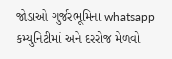જોડાઓ ગુર્જરભૂમિના whatsapp કમ્યુનિટીમાં અને દરરોજ મેળવો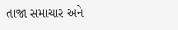તાજા સમાચાર અને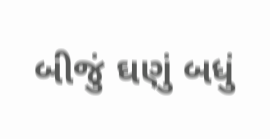બીજું ઘણું બધું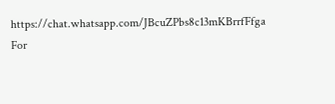https://chat.whatsapp.com/JBcuZPbs8c13mKBrrfFfga
For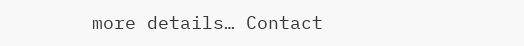more details… Contact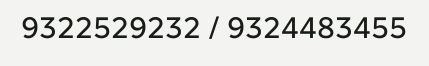9322529232 / 9324483455